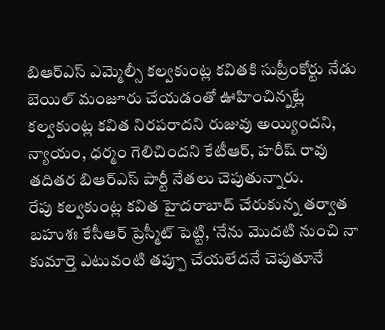బిఆర్ఎస్ ఎమ్మెల్సీ కల్వకుంట్ల కవితకి సుప్రీంకోర్టు నేడు బెయిల్ మంజూరు చేయడంతో ఊహించిన్నట్లే కల్వకుంట్ల కవిత నిరపరాదని రుజువు అయ్యిందని, న్యాయం, ధర్మం గెలిచిందని కేటీఆర్, హరీష్ రావు తదితర బిఆర్ఎస్ పార్టీ నేతలు చెపుతున్నారు.
రేపు కల్వకుంట్ల కవిత హైదరాబాద్ చేరుకున్న తర్వాత బహుశః కేసీఆర్ ప్రెస్మీట్ పెట్టి, ‘నేను మొదటి నుంచి నా కుమార్తె ఎటువంటి తప్పూ చేయలేదనే చెపుతూనే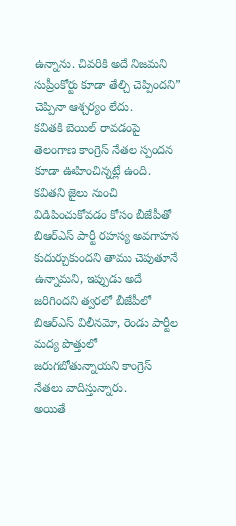ఉన్నాను. చివరికి అదే నిజమని సుప్రీంకోర్టు కూడా తేల్చి చెప్పిందని” చెప్పినా ఆశ్చర్యం లేదు.
కవితకి బెయిల్ రావడంపై తెలంగాణ కాంగ్రెస్ నేతల స్పందన కూడా ఊహించిన్నట్లే ఉంది. కవితని జైలు నుంచి విడిపించుకోవడం కోసం బీజేపీతో బిఆర్ఎస్ పార్టీ రహస్య అవగాహన కుదుర్చుకుందని తాము చెపుతూనే ఉన్నామని, ఇప్పుడు అదే జరిగిందని త్వరలో బీజేపీలో బిఆర్ఎస్ విలీనమో, రెండు పార్టీల మద్య పొత్తులో జరుగబోతున్నాయని కాంగ్రెస్ నేతలు వాదిస్తున్నారు.
అయితే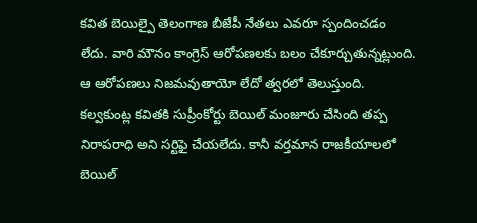కవిత బెయిల్పై తెలంగాణ బీజేపీ నేతలు ఎవరూ స్పందించడం లేదు. వారి మౌనం కాంగ్రెస్ ఆరోపణలకు బలం చేకూర్చుతున్నట్లుంది. ఆ ఆరోపణలు నిజమవుతాయో లేదో త్వరలో తెలుస్తుంది.
కల్వకుంట్ల కవితకి సుప్రీంకోర్టు బెయిల్ మంజూరు చేసింది తప్ప నిరాపరాధి అని సర్టిఫై చేయలేదు. కానీ వర్తమాన రాజకీయాలలో బెయిల్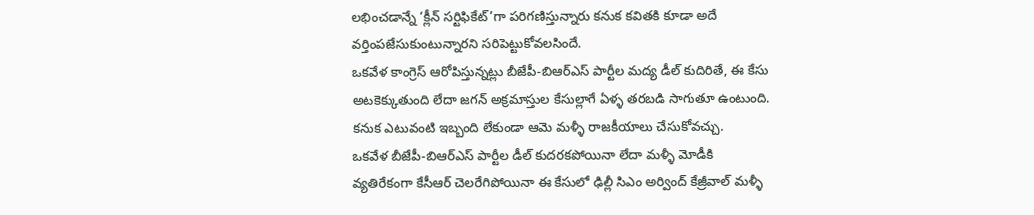లభించడాన్నే ‘క్లీన్ సర్టిఫికేట్’గా పరిగణిస్తున్నారు కనుక కవితకి కూడా అదే వర్తింపజేసుకుంటున్నారని సరిపెట్టుకోవలసిందే.
ఒకవేళ కాంగ్రెస్ ఆరోపిస్తున్నట్లు బీజేపీ-బిఆర్ఎస్ పార్టీల మద్య డీల్ కుదిరితే, ఈ కేసు అటకెక్కుతుంది లేదా జగన్ అక్రమాస్తుల కేసుల్లాగే ఏళ్ళ తరబడి సాగుతూ ఉంటుంది. కనుక ఎటువంటి ఇబ్బంది లేకుండా ఆమె మళ్ళీ రాజకీయాలు చేసుకోవచ్చు.
ఒకవేళ బీజేపీ-బిఆర్ఎస్ పార్టీల డీల్ కుదరకపోయినా లేదా మళ్ళీ మోడీకి వ్యతిరేకంగా కేసీఆర్ చెలరేగిపోయినా ఈ కేసులో ఢిల్లీ సిఎం అర్వింద్ కేజ్రీవాల్ మళ్ళీ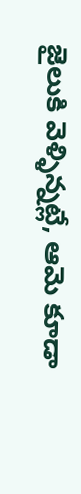జైలుకి వెళ్ళిన్నట్లే, ఆమె కూడా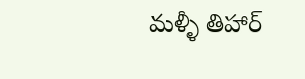మళ్ళీ తిహార్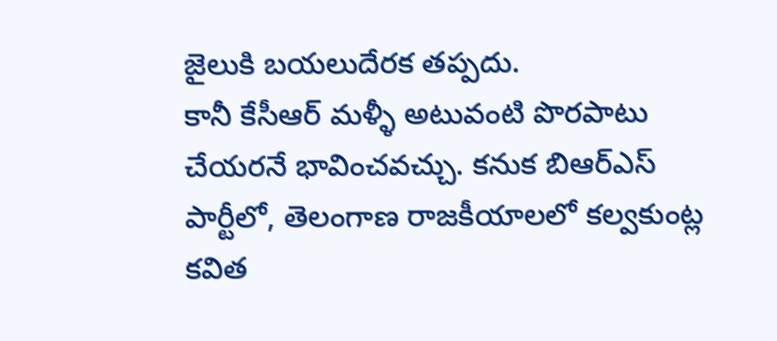జైలుకి బయలుదేరక తప్పదు.
కానీ కేసీఆర్ మళ్ళీ అటువంటి పొరపాటు చేయరనే భావించవచ్చు. కనుక బిఆర్ఎస్ పార్టీలో, తెలంగాణ రాజకీయాలలో కల్వకుంట్ల కవిత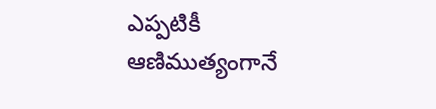ఎప్పటికీ ఆణిముత్యంగానే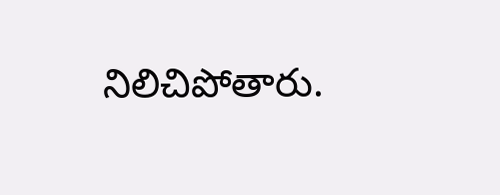నిలిచిపోతారు.